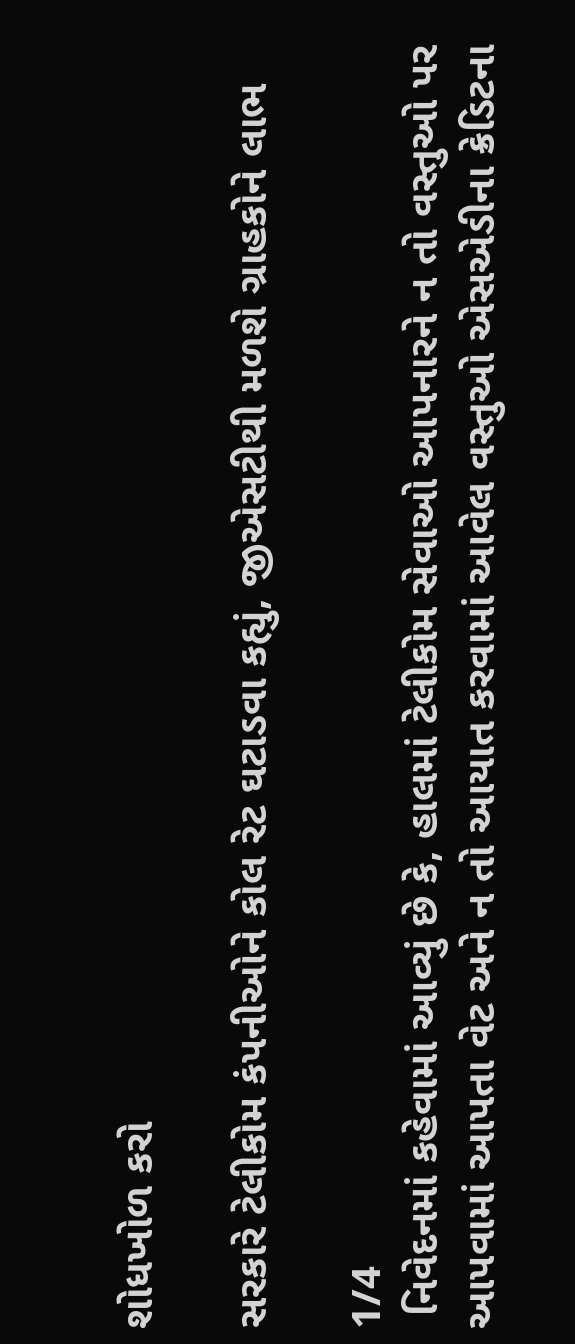શોધખોળ કરો

સરકારે ટેલીકોમ કંપનીઓને કોલ રેટ ઘટાડવા કહ્યું, જીએસટીથી મળશે ગ્રાહકોને લાભ

1/4
 નિવેદનમાં કહેવામાં આવ્યું છે કે, હાલમાં ટેલીકોમ સેવાઓ આપનારને ન તો વસ્તુઓ પર આપવામાં આપતા વેટ અને ન તો આયાત કરવામાં આવેલ વસ્તુઓ એસએડીના ક્રેડિટના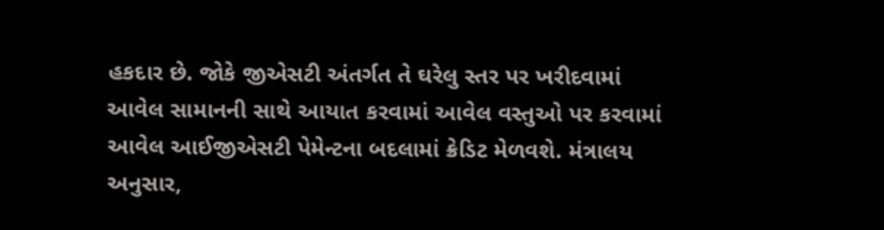હકદાર છે. જોકે જીએસટી અંતર્ગત તે ઘરેલુ સ્તર પર ખરીદવામાં આવેલ સામાનની સાથે આયાત કરવામાં આવેલ વસ્તુઓ પર કરવામાં આવેલ આઈજીએસટી પેમેન્ટના બદલામાં ક્રેડિટ મેળવશે. મંત્રાલય અનુસાર,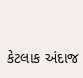કેટલાક અંદાજ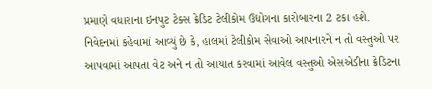પ્રમાણે વધારાના ઇનપુટ ટેક્સ ક્રેડિટ ટેલીકોમ ઉદ્યોગના કારોબારના 2 ટકા હશે.
નિવેદનમાં કહેવામાં આવ્યું છે કે, હાલમાં ટેલીકોમ સેવાઓ આપનારને ન તો વસ્તુઓ પર આપવામાં આપતા વેટ અને ન તો આયાત કરવામાં આવેલ વસ્તુઓ એસએડીના ક્રેડિટના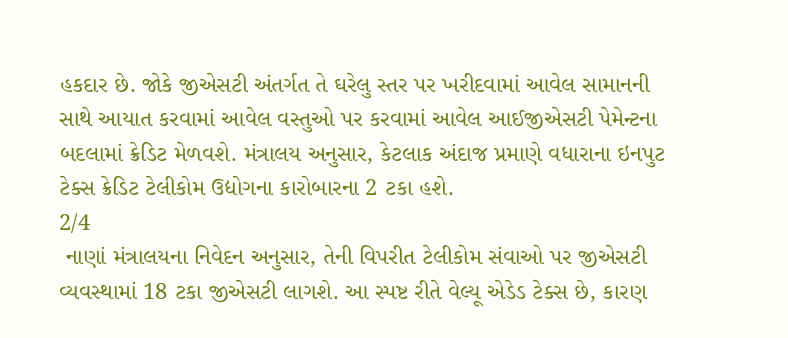હકદાર છે. જોકે જીએસટી અંતર્ગત તે ઘરેલુ સ્તર પર ખરીદવામાં આવેલ સામાનની સાથે આયાત કરવામાં આવેલ વસ્તુઓ પર કરવામાં આવેલ આઈજીએસટી પેમેન્ટના બદલામાં ક્રેડિટ મેળવશે. મંત્રાલય અનુસાર, કેટલાક અંદાજ પ્રમાણે વધારાના ઇનપુટ ટેક્સ ક્રેડિટ ટેલીકોમ ઉદ્યોગના કારોબારના 2 ટકા હશે.
2/4
 નાણાં મંત્રાલયના નિવેદન અનુસાર, તેની વિપરીત ટેલીકોમ સંવાઓ પર જીએસટી વ્યવસ્થામાં 18 ટકા જીએસટી લાગશે. આ સ્પષ્ટ રીતે વેલ્યૂ એડેડ ટેક્સ છે, કારણ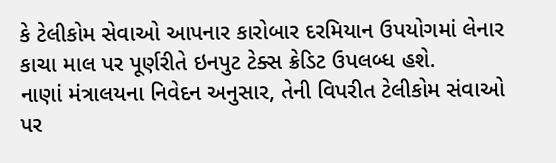કે ટેલીકોમ સેવાઓ આપનાર કારોબાર દરમિયાન ઉપયોગમાં લેનાર કાચા માલ પર પૂર્ણરીતે ઇનપુટ ટેક્સ ક્રેડિટ ઉપલબ્ધ હશે.
નાણાં મંત્રાલયના નિવેદન અનુસાર, તેની વિપરીત ટેલીકોમ સંવાઓ પર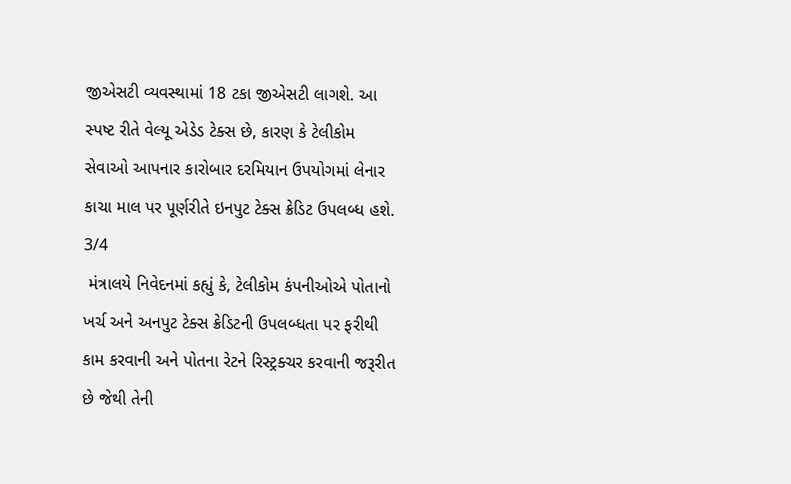જીએસટી વ્યવસ્થામાં 18 ટકા જીએસટી લાગશે. આ સ્પષ્ટ રીતે વેલ્યૂ એડેડ ટેક્સ છે, કારણ કે ટેલીકોમ સેવાઓ આપનાર કારોબાર દરમિયાન ઉપયોગમાં લેનાર કાચા માલ પર પૂર્ણરીતે ઇનપુટ ટેક્સ ક્રેડિટ ઉપલબ્ધ હશે.
3/4
 મંત્રાલયે નિવેદનમાં કહ્યું કે, ટેલીકોમ કંપનીઓએ પોતાનો ખર્ચ અને અનપુટ ટેક્સ ક્રેડિટની ઉપલબ્ધતા પર ફરીથી કામ કરવાની અને પોતના રેટને રિસ્ટ્રક્ચર કરવાની જરૂરીત છે જેથી તેની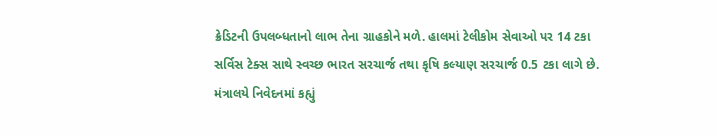ક્રેડિટની ઉપલબ્ધતાનો લાભ તેના ગ્રાહકોને મળે. હાલમાં ટેલીકોમ સેવાઓ પર 14 ટકા સર્વિસ ટેક્સ સાથે સ્વચ્છ ભારત સરચાર્જ તથા કૃષિ કલ્યાણ સરચાર્જ 0.5 ટકા લાગે છે.
મંત્રાલયે નિવેદનમાં કહ્યું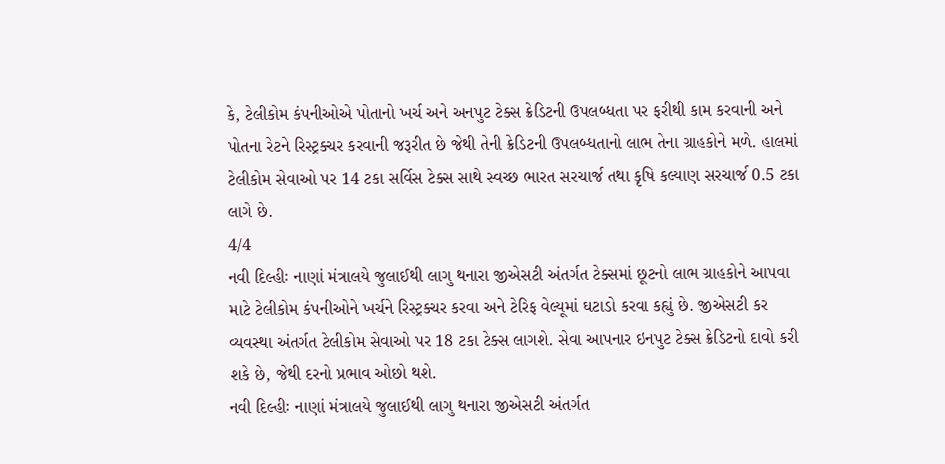કે, ટેલીકોમ કંપનીઓએ પોતાનો ખર્ચ અને અનપુટ ટેક્સ ક્રેડિટની ઉપલબ્ધતા પર ફરીથી કામ કરવાની અને પોતના રેટને રિસ્ટ્રક્ચર કરવાની જરૂરીત છે જેથી તેની ક્રેડિટની ઉપલબ્ધતાનો લાભ તેના ગ્રાહકોને મળે. હાલમાં ટેલીકોમ સેવાઓ પર 14 ટકા સર્વિસ ટેક્સ સાથે સ્વચ્છ ભારત સરચાર્જ તથા કૃષિ કલ્યાણ સરચાર્જ 0.5 ટકા લાગે છે.
4/4
નવી દિલ્હીઃ નાણાં મંત્રાલયે જુલાઈથી લાગુ થનારા જીએસટી અંતર્ગત ટેક્સમાં છૂટનો લાભ ગ્રાહકોને આપવા માટે ટેલીકોમ કંપનીઓને ખર્ચને રિસ્ટ્રક્ચર કરવા અને ટેરિફ વેલ્યૂમાં ઘટાડો કરવા કહ્યું છે. જીએસટી કર વ્યવસ્થા અંતર્ગત ટેલીકોમ સેવાઓ પર 18 ટકા ટેક્સ લાગશે. સેવા આપનાર ઇનપુટ ટેક્સ ક્રેડિટનો દાવો કરી શકે છે, જેથી દરનો પ્રભાવ ઓછો થશે.
નવી દિલ્હીઃ નાણાં મંત્રાલયે જુલાઈથી લાગુ થનારા જીએસટી અંતર્ગત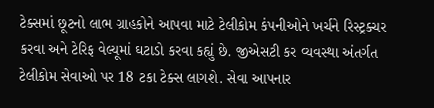ટેક્સમાં છૂટનો લાભ ગ્રાહકોને આપવા માટે ટેલીકોમ કંપનીઓને ખર્ચને રિસ્ટ્રક્ચર કરવા અને ટેરિફ વેલ્યૂમાં ઘટાડો કરવા કહ્યું છે. જીએસટી કર વ્યવસ્થા અંતર્ગત ટેલીકોમ સેવાઓ પર 18 ટકા ટેક્સ લાગશે. સેવા આપનાર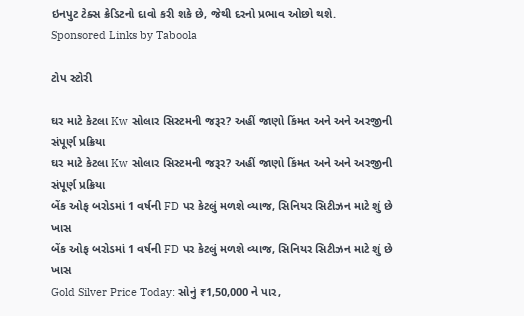ઇનપુટ ટેક્સ ક્રેડિટનો દાવો કરી શકે છે, જેથી દરનો પ્રભાવ ઓછો થશે.
Sponsored Links by Taboola

ટોપ સ્ટોરી

ઘર માટે કેટલા Kw સોલાર સિસ્ટમની જરૂર? અહીં જાણો કિંમત અને અને અરજીની સંપૂર્ણ પ્રક્રિયા
ઘર માટે કેટલા Kw સોલાર સિસ્ટમની જરૂર? અહીં જાણો કિંમત અને અને અરજીની સંપૂર્ણ પ્રક્રિયા
બેંક ઓફ બરોડમાં 1 વર્ષની FD પર કેટલું મળશે વ્યાજ, સિનિયર સિટીઝન માટે શું છે ખાસ
બેંક ઓફ બરોડમાં 1 વર્ષની FD પર કેટલું મળશે વ્યાજ, સિનિયર સિટીઝન માટે શું છે ખાસ
Gold Silver Price Today: સોનું ₹1,50,000 ને પાર,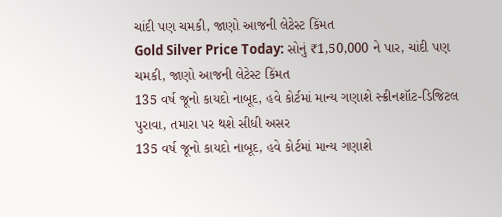ચાંદી પણ ચમકી, જાણો આજની લેટેસ્ટ કિંમત
Gold Silver Price Today: સોનું ₹1,50,000 ને પાર, ચાંદી પણ ચમકી, જાણો આજની લેટેસ્ટ કિંમત
135 વર્ષ જૂનો કાયદો નાબૂદ, હવે કોર્ટમાં માન્ય ગણાશે સ્ક્રીનશૉટ-ડિજિટલ પુરાવા, તમારા પર થશે સીધી અસર
135 વર્ષ જૂનો કાયદો નાબૂદ, હવે કોર્ટમાં માન્ય ગણાશે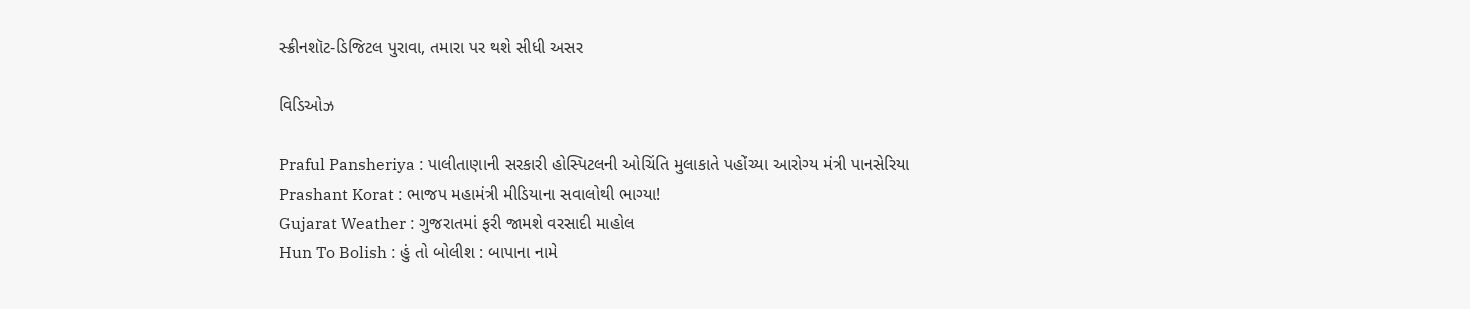સ્ક્રીનશૉટ-ડિજિટલ પુરાવા, તમારા પર થશે સીધી અસર

વિડિઓઝ

Praful Pansheriya : પાલીતાણાની સરકારી હોસ્પિટલની ઓચિંતિ મુલાકાતે પહોંચ્યા આરોગ્ય મંત્રી પાનસેરિયા
Prashant Korat : ભાજપ મહામંત્રી મીડિયાના સવાલોથી ભાગ્યા!
Gujarat Weather : ગુજરાતમાં ફરી જામશે વરસાદી માહોલ
Hun To Bolish : હું તો બોલીશ : બાપાના નામે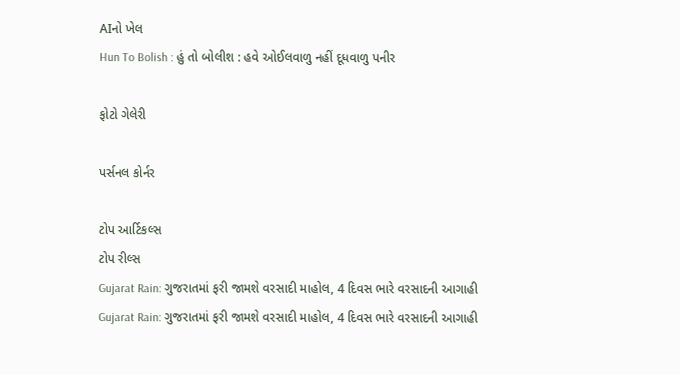AIનો ખેલ
Hun To Bolish : હું તો બોલીશ : હવે ઓઈલવાળુ નહીં દૂધવાળુ પનીર

ફોટો ગેલેરી

પર્સનલ કોર્નર

ટોપ આર્ટિકલ્સ
ટોપ રીલ્સ
Gujarat Rain: ગુજરાતમાં ફરી જામશે વરસાદી માહોલ, 4 દિવસ ભારે વરસાદની આગાહી
Gujarat Rain: ગુજરાતમાં ફરી જામશે વરસાદી માહોલ, 4 દિવસ ભારે વરસાદની આગાહી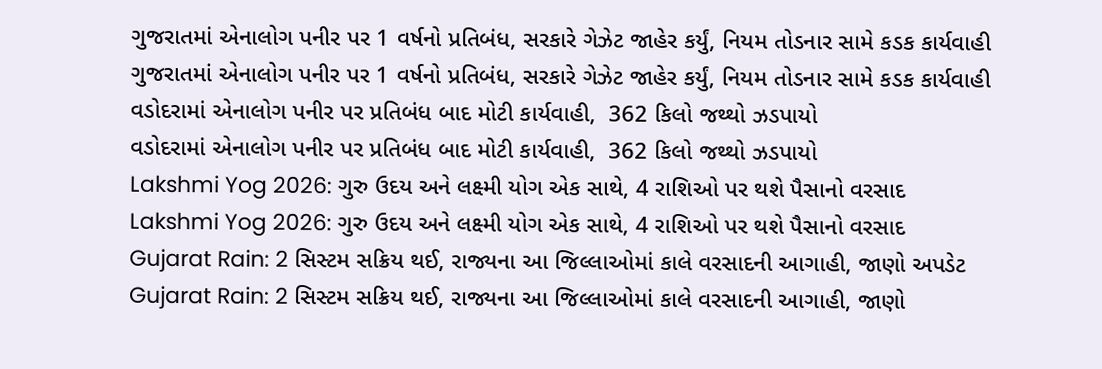ગુજરાતમાં એનાલોગ પનીર પર 1 વર્ષનો પ્રતિબંધ, સરકારે ગેઝેટ જાહેર કર્યું, નિયમ તોડનાર સામે કડક કાર્યવાહી
ગુજરાતમાં એનાલોગ પનીર પર 1 વર્ષનો પ્રતિબંધ, સરકારે ગેઝેટ જાહેર કર્યું, નિયમ તોડનાર સામે કડક કાર્યવાહી
વડોદરામાં એનાલોગ પનીર પર પ્રતિબંધ બાદ મોટી કાર્યવાહી,  362 કિલો જથ્થો ઝડપાયો
વડોદરામાં એનાલોગ પનીર પર પ્રતિબંધ બાદ મોટી કાર્યવાહી,  362 કિલો જથ્થો ઝડપાયો
Lakshmi Yog 2026: ગુરુ ઉદય અને લક્ષ્મી યોગ એક સાથે, 4 રાશિઓ પર થશે પૈસાનો વરસાદ
Lakshmi Yog 2026: ગુરુ ઉદય અને લક્ષ્મી યોગ એક સાથે, 4 રાશિઓ પર થશે પૈસાનો વરસાદ
Gujarat Rain: 2 સિસ્ટમ સક્રિય થઈ, રાજ્યના આ જિલ્લાઓમાં કાલે વરસાદની આગાહી, જાણો અપડેટ
Gujarat Rain: 2 સિસ્ટમ સક્રિય થઈ, રાજ્યના આ જિલ્લાઓમાં કાલે વરસાદની આગાહી, જાણો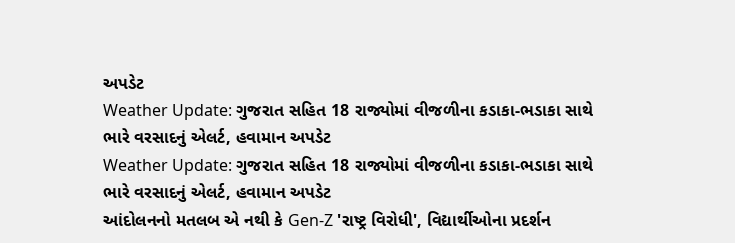અપડેટ
Weather Update: ગુજરાત સહિત 18 રાજ્યોમાં વીજળીના કડાકા-ભડાકા સાથે ભારે વરસાદનું એલર્ટ, હવામાન અપડેટ
Weather Update: ગુજરાત સહિત 18 રાજ્યોમાં વીજળીના કડાકા-ભડાકા સાથે ભારે વરસાદનું એલર્ટ, હવામાન અપડેટ
આંદોલનનો મતલબ એ નથી કે Gen-Z 'રાષ્ટ્ર વિરોધી', વિદ્યાર્થીઓના પ્રદર્શન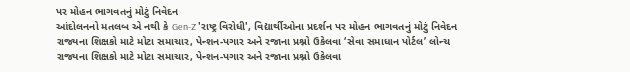પર મોહન ભાગવતનું મોટું નિવેદન
આંદોલનનો મતલબ એ નથી કે Gen-Z 'રાષ્ટ્ર વિરોધી', વિદ્યાર્થીઓના પ્રદર્શન પર મોહન ભાગવતનું મોટું નિવેદન
રાજ્યના શિક્ષકો માટે મોટા સમાચાર, પેન્શન-પગાર અને રજાના પ્રશ્નો ઉકેલવા ‘સેવા સમાધાન પોર્ટલ’ લોન્ચ
રાજ્યના શિક્ષકો માટે મોટા સમાચાર, પેન્શન-પગાર અને રજાના પ્રશ્નો ઉકેલવા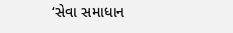‘સેવા સમાધાન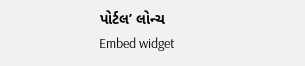પોર્ટલ’ લોન્ચ
Embed widget